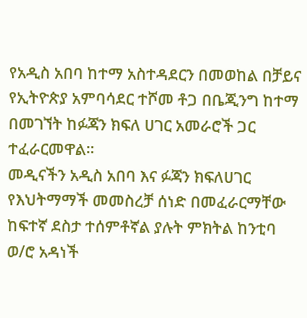የአዲስ አበባ ከተማ አስተዳደርን በመወከል በቻይና የኢትዮጵያ አምባሳደር ተሾመ ቶጋ በቤጂንግ ከተማ በመገኘት ከፉጃን ክፍለ ሀገር አመራሮች ጋር ተፈራርመዋል፡፡
መዲናችን አዲስ አበባ እና ፉጃን ክፍለሀገር የእህትማማች መመስረቻ ሰነድ በመፈራርማቸው ከፍተኛ ደስታ ተሰምቶኛል ያሉት ምክትል ከንቲባ ወ/ሮ አዳነች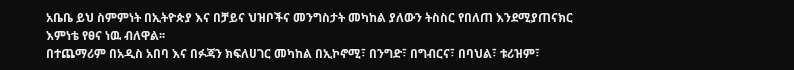አቤቤ ይህ ስምምነት በኢትዮጵያ እና በቻይና ህዝቦችና መንግስታት መካከል ያለውን ትስስር የበለጠ እንደሚያጠናክር እምነቴ የፀና ነዉ ብለዋል፡፡
በተጨማሪም በአዲስ አበባ እና በፉጃን ክፍለሀገር መካከል በኢኮኖሚ፣ በንግድ፣ በግብርና፣ በባህል፣ ቱሪዝም፣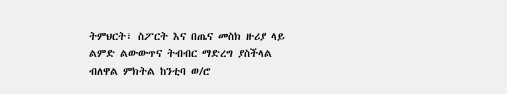ትምህርት፣ ስፖርት እና በጤና መስክ ዙሪያ ላይ ልምድ ልውውጥና ትብብር ማድረግ ያስችላል ብለዋል ምክትል ከንቲባ ወ/ሮ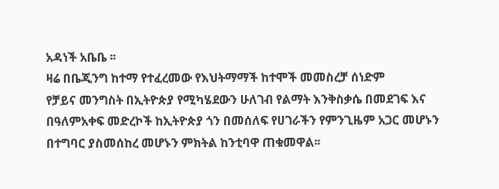አዳነች አቤቤ ፡፡
ዛሬ በቤጂንግ ከተማ የተፈረመው የእህትማማች ከተሞች መመስረቻ ሰነድም
የቻይና መንግስት በኢትዮጵያ የሚካሄደውን ሁለገብ የልማት እንቅስቃሴ በመደገፍ እና በዓለምአቀፍ መድረኮች ከኢትዮጵያ ጎን በመሰለፍ የሀገራችን የምንጊዜም አጋር መሆኑን በተግባር ያስመሰከረ መሆኑን ምክትል ከንቲባዋ ጠቁመዋል፡፡